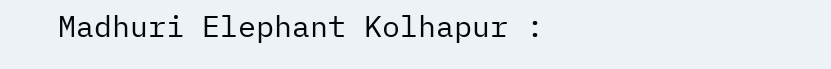Madhuri Elephant Kolhapur :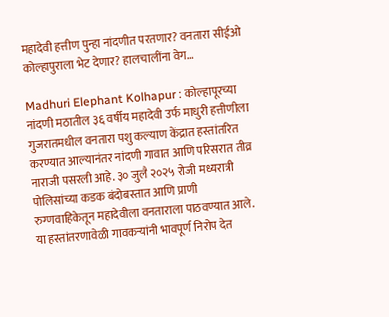महादेवी हत्तीण पुन्हा नांदणीत परतणार? वनतारा सीईओ कोल्हापुराला भेट देणार? हालचालींना वेग…

Madhuri Elephant Kolhapur : कोल्हापूरच्या नांदणी मठातील ३६ वर्षीय महादेवी उर्फ माधुरी हत्तीणीला गुजरातमधील वनतारा पशु कल्याण केंद्रात हस्तांतरित करण्यात आल्यानंतर नांदणी गावात आणि परिसरात तीव्र नाराजी पसरली आहे. ३० जुलै २०२५ रोजी मध्यरात्री पोलिसांच्या कडक बंदोबस्तात आणि प्राणी रुग्णवाहिकेतून महादेवीला वनताराला पाठवण्यात आले.
या हस्तांतरणावेळी गावकऱ्यांनी भावपूर्ण निरोप देत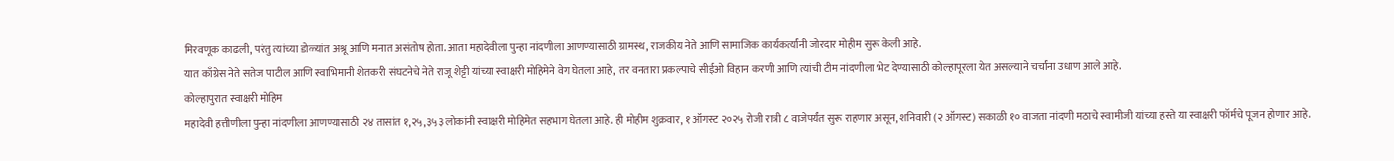मिरवणूक काढली, परंतु त्यांच्या डोळ्यांत अश्रू आणि मनात असंतोष होता. आता महादेवीला पुन्हा नांदणीला आणण्यासाठी ग्रामस्थ, राजकीय नेते आणि सामाजिक कार्यकर्त्यांनी जोरदार मोहीम सुरू केली आहे.
यात काँग्रेस नेते सतेज पाटील आणि स्वाभिमानी शेतकरी संघटनेचे नेते राजू शेट्टी यांच्या स्वाक्षरी मोहिमेने वेग घेतला आहे, तर वनतारा प्रकल्पाचे सीईओ विहान करणी आणि त्यांची टीम नांदणीला भेट देण्यासाठी कोल्हापूरला येत असल्याने चर्चांना उधाण आले आहे.
कोल्हापुरात स्वाक्षरी मोहिम
महादेवी हत्तीणीला पुन्हा नांदणीला आणण्यासाठी २४ तासांत १,२५,३५३ लोकांनी स्वाक्षरी मोहिमेत सहभाग घेतला आहे. ही मोहीम शुक्रवार, १ ऑगस्ट २०२५ रोजी रात्री ८ वाजेपर्यंत सुरू राहणार असून, शनिवारी (२ ऑगस्ट) सकाळी १० वाजता नांदणी मठाचे स्वामीजी यांच्या हस्ते या स्वाक्षरी फॉर्मचे पूजन होणार आहे.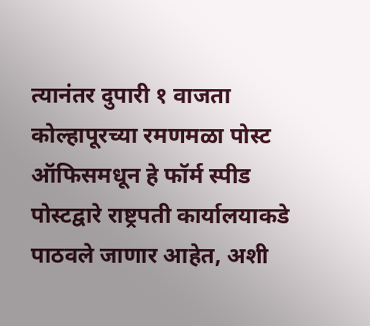त्यानंतर दुपारी १ वाजता कोल्हापूरच्या रमणमळा पोस्ट ऑफिसमधून हे फॉर्म स्पीड पोस्टद्वारे राष्ट्रपती कार्यालयाकडे पाठवले जाणार आहेत, अशी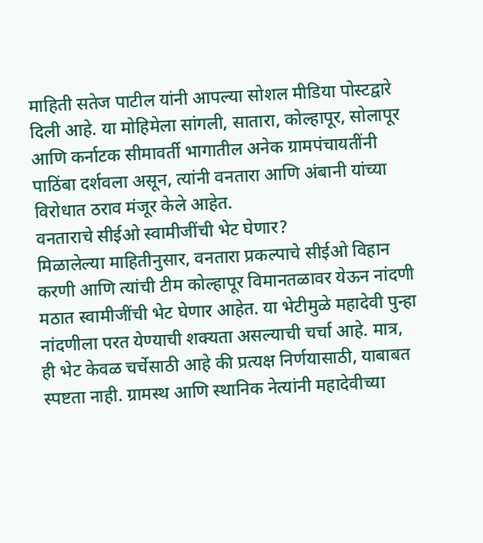माहिती सतेज पाटील यांनी आपल्या सोशल मीडिया पोस्टद्वारे दिली आहे. या मोहिमेला सांगली, सातारा, कोल्हापूर, सोलापूर आणि कर्नाटक सीमावर्ती भागातील अनेक ग्रामपंचायतींनी पाठिंबा दर्शवला असून, त्यांनी वनतारा आणि अंबानी यांच्या विरोधात ठराव मंजूर केले आहेत.
वनताराचे सीईओ स्वामीजींची भेट घेणार?
मिळालेल्या माहितीनुसार, वनतारा प्रकल्पाचे सीईओ विहान करणी आणि त्यांची टीम कोल्हापूर विमानतळावर येऊन नांदणी मठात स्वामीजींची भेट घेणार आहेत. या भेटीमुळे महादेवी पुन्हा नांदणीला परत येण्याची शक्यता असल्याची चर्चा आहे. मात्र, ही भेट केवळ चर्चेसाठी आहे की प्रत्यक्ष निर्णयासाठी, याबाबत स्पष्टता नाही. ग्रामस्थ आणि स्थानिक नेत्यांनी महादेवीच्या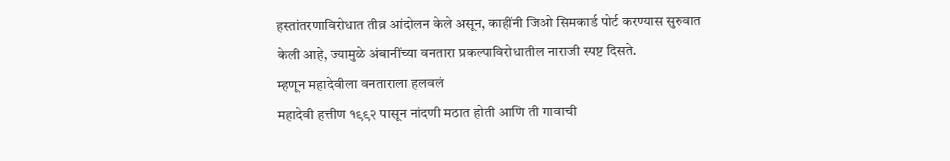हस्तांतरणाविरोधात तीव्र आंदोलन केले असून, काहींनी जिओ सिमकार्ड पोर्ट करण्यास सुरुवात केली आहे, ज्यामुळे अंबानींच्या वनतारा प्रकल्पाविरोधातील नाराजी स्पष्ट दिसते.
म्हणून महादेवीला वनताराला हलवलं
महादेवी हत्तीण १९९२ पासून नांदणी मठात होती आणि ती गावाची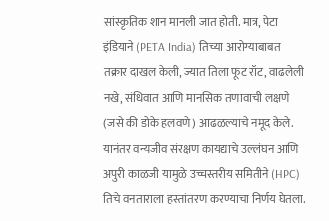सांस्कृतिक शान मानली जात होती. मात्र, पेटा इंडियाने (PETA India) तिच्या आरोग्याबाबत तक्रार दाखल केली, ज्यात तिला फूट रॉट, वाढलेली नखे, संधिवात आणि मानसिक तणावाची लक्षणे (जसे की डोके हलवणे) आढळल्याचे नमूद केले.
यानंतर वन्यजीव संरक्षण कायद्याचे उल्लंघन आणि अपुरी काळजी यामुळे उच्चस्तरीय समितीने (HPC) तिचे वनताराला हस्तांतरण करण्याचा निर्णय घेतला.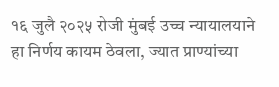१६ जुलै २०२५ रोजी मुंबई उच्च न्यायालयाने हा निर्णय कायम ठेवला, ज्यात प्राण्यांच्या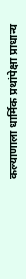कल्याणाला धार्मिक प्रथांपेक्षा प्राधान्य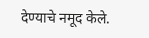देण्याचे नमूद केले.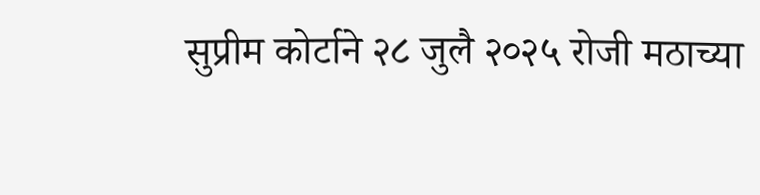सुप्रीम कोर्टाने २८ जुलै २०२५ रोजी मठाच्या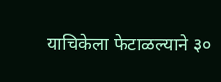याचिकेला फेटाळल्याने ३०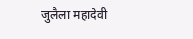जुलैला महादेवी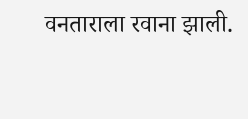वनताराला रवाना झाली.